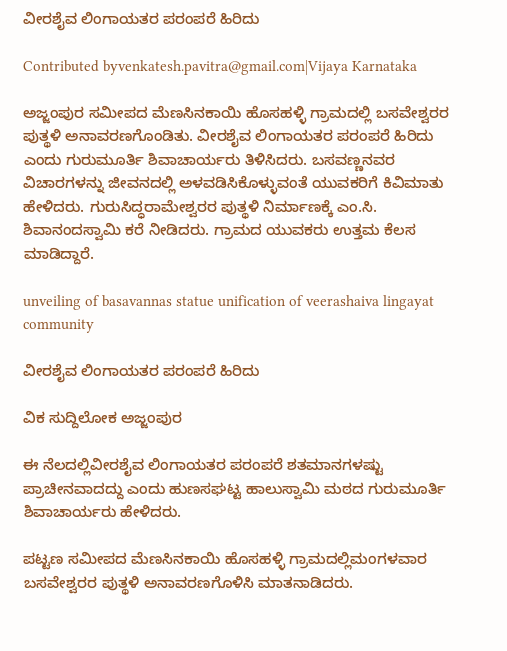ವೀರಶೈವ ಲಿಂಗಾಯತರ ಪರಂಪರೆ ಹಿರಿದು

Contributed byvenkatesh.pavitra@gmail.com|Vijaya Karnataka

ಅಜ್ಜಂಪುರ ಸಮೀಪದ ಮೆಣಸಿನಕಾಯಿ ಹೊಸಹಳ್ಳಿ ಗ್ರಾಮದಲ್ಲಿ ಬಸವೇಶ್ವರರ ಪುತ್ಥಳಿ ಅನಾವರಣಗೊಂಡಿತು. ವೀರಶೈವ ಲಿಂಗಾಯತರ ಪರಂಪರೆ ಹಿರಿದು ಎಂದು ಗುರುಮೂರ್ತಿ ಶಿವಾಚಾರ್ಯರು ತಿಳಿಸಿದರು. ಬಸವಣ್ಣನವರ ವಿಚಾರಗಳನ್ನು ಜೀವನದಲ್ಲಿ ಅಳವಡಿಸಿಕೊಳ್ಳುವಂತೆ ಯುವಕರಿಗೆ ಕಿವಿಮಾತು ಹೇಳಿದರು. ಗುರುಸಿದ್ಧರಾಮೇಶ್ವರರ ಪುತ್ಥಳಿ ನಿರ್ಮಾಣಕ್ಕೆ ಎಂ.ಸಿ. ಶಿವಾನಂದಸ್ವಾಮಿ ಕರೆ ನೀಡಿದರು. ಗ್ರಾಮದ ಯುವಕರು ಉತ್ತಮ ಕೆಲಸ ಮಾಡಿದ್ದಾರೆ.

unveiling of basavannas statue unification of veerashaiva lingayat community

ವೀರಶೈವ ಲಿಂಗಾಯತರ ಪರಂಪರೆ ಹಿರಿದು

ವಿಕ ಸುದ್ದಿಲೋಕ ಅಜ್ಜಂಪುರ

ಈ ನೆಲದಲ್ಲಿವೀರಶೈವ ಲಿಂಗಾಯತರ ಪರಂಪರೆ ಶತಮಾನಗಳಷ್ಟು ಪ್ರಾಚೀನವಾದದ್ದು ಎಂದು ಹುಣಸಘಟ್ಟ ಹಾಲುಸ್ವಾಮಿ ಮಠದ ಗುರುಮೂರ್ತಿ ಶಿವಾಚಾರ್ಯರು ಹೇಳಿದರು.

ಪಟ್ಟಣ ಸಮೀಪದ ಮೆಣಸಿನಕಾಯಿ ಹೊಸಹಳ್ಳಿ ಗ್ರಾಮದಲ್ಲಿಮಂಗಳವಾರ ಬಸವೇಶ್ವರರ ಪುತ್ಥಳಿ ಅನಾವರಣಗೊಳಿಸಿ ಮಾತನಾಡಿದರು.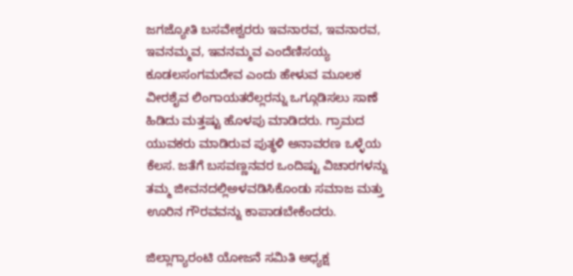ಜಗಜ್ಯೋತಿ ಬಸವೇಶ್ವರರು ಇವನಾರವ, ಇವನಾರವ, ಇವನಮ್ಮವ, ಇವನಮ್ಮವ ಎಂದೆಣಿಸಯ್ಯ ಕೂಡಲಸಂಗಮದೇವ ಎಂದು ಹೇಳುವ ಮೂಲಕ ವೀರಶೈವ ಲಿಂಗಾಯತರೆಲ್ಲರನ್ನು ಒಗ್ಗೂಡಿಸಲು ಸಾಣೆ ಹಿಡಿದು ಮತ್ತಷ್ಟು ಹೊಳಪು ಮಾಡಿದರು. ಗ್ರಾಮದ ಯುವಕರು ಮಾಡಿರುವ ಪುತ್ಥಳಿ ಅನಾವರಣ ಒಳ್ಳೆಯ ಕೆಲಸ. ಜತೆಗೆ ಬಸವಣ್ಣನವರ ಒಂದಿಷ್ಟು ವಿಚಾರಗಳನ್ನು ತಮ್ಮ ಜೀವನದಲ್ಲಿಅಳವಡಿಸಿಕೊಂಡು ಸಮಾಜ ಮತ್ತು ಊರಿನ ಗೌರವವನ್ನು ಕಾಪಾಡಬೇಕೆಂದರು.

ಜಿಲ್ಲಾಗ್ಯಾರಂಟಿ ಯೋಜನೆ ಸಮಿತಿ ಅಧ್ಯಕ್ಷ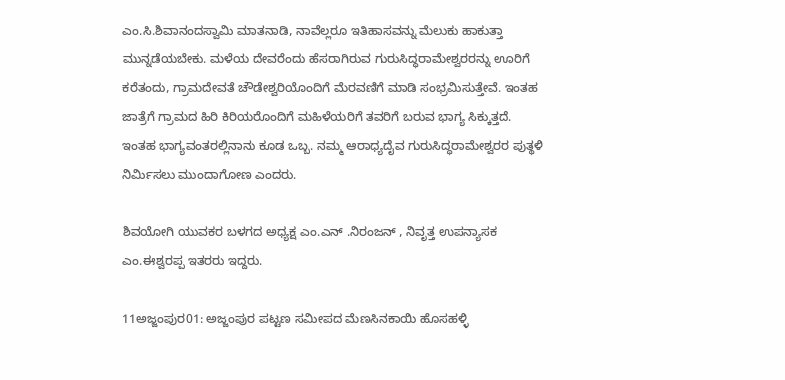ಎಂ.ಸಿ.ಶಿವಾನಂದಸ್ವಾಮಿ ಮಾತನಾಡಿ, ನಾವೆಲ್ಲರೂ ಇತಿಹಾಸವನ್ನು ಮೆಲುಕು ಹಾಕುತ್ತಾ ಮುನ್ನಡೆಯಬೇಕು. ಮಳೆಯ ದೇವರೆಂದು ಹೆಸರಾಗಿರುವ ಗುರುಸಿದ್ಧರಾಮೇಶ್ವರರನ್ನು ಊರಿಗೆ ಕರೆತಂದು, ಗ್ರಾಮದೇವತೆ ಚೌಡೇಶ್ವರಿಯೊಂದಿಗೆ ಮೆರವಣಿಗೆ ಮಾಡಿ ಸಂಭ್ರಮಿಸುತ್ತೇವೆ. ಇಂತಹ ಜಾತ್ರೆಗೆ ಗ್ರಾಮದ ಹಿರಿ ಕಿರಿಯರೊಂದಿಗೆ ಮಹಿಳೆಯರಿಗೆ ತವರಿಗೆ ಬರುವ ಭಾಗ್ಯ ಸಿಕ್ಕುತ್ತದೆ. ಇಂತಹ ಭಾಗ್ಯವಂತರಲ್ಲಿನಾನು ಕೂಡ ಒಬ್ಬ. ನಮ್ಮ ಆರಾಧ್ಯದೈವ ಗುರುಸಿದ್ಧರಾಮೇಶ್ವರರ ಪುತ್ಥಳಿ ನಿರ್ಮಿಸಲು ಮುಂದಾಗೋಣ ಎಂದರು.

ಶಿವಯೋಗಿ ಯುವಕರ ಬಳಗದ ಅಧ್ಯಕ್ಷ ಎಂ.ಎನ್ .ನಿರಂಜನ್ , ನಿವೃತ್ತ ಉಪನ್ಯಾಸಕ ಎಂ.ಈಶ್ವರಪ್ಪ ಇತರರು ಇದ್ದರು.

11ಅಜ್ಜಂಪುರ01: ಅಜ್ಜಂಪುರ ಪಟ್ಟಣ ಸಮೀಪದ ಮೆಣಸಿನಕಾಯಿ ಹೊಸಹಳ್ಳಿ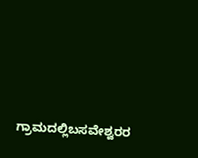ಗ್ರಾಮದಲ್ಲಿಬಸವೇಶ್ವರರ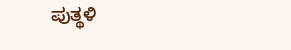ಪುತ್ಥಳಿ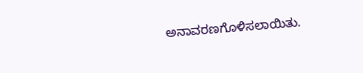ಅನಾವರಣಗೊಳಿಸಲಾಯಿತು.